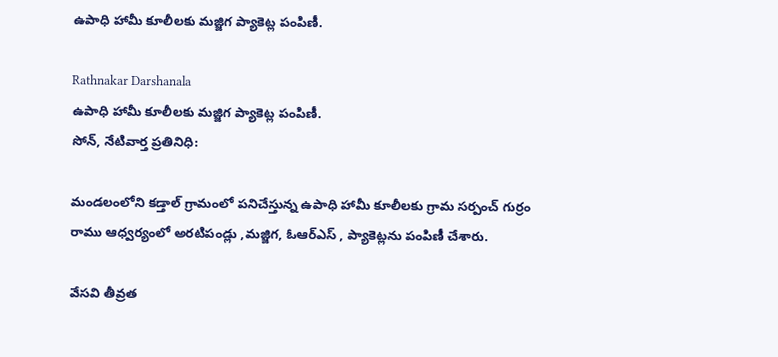ఉపాధి హామీ కూలీలకు మజ్జిగ ప్యాకెట్ల పంపిణీ.

Rathnakar Darshanala
ఉపాధి హామీ కూలీలకు మజ్జిగ ప్యాకెట్ల పంపిణీ.
సోన్, నేటివార్త ప్రతినిధి:

మండలంలోని కడ్తాల్ గ్రామంలో పనిచేస్తున్న ఉపాధి హామీ కూలీలకు గ్రామ సర్పంచ్ గుర్రం రాము ఆధ్వర్యంలో అరటిపండ్లు ,మజ్జిగ, ఓఆర్‌ఎస్ , ప్యాకెట్లను పంపిణీ చేశారు.

వేసవి తీవ్రత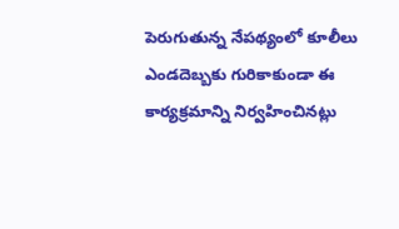పెరుగుతున్న నేపథ్యంలో కూలీలు ఎండదెబ్బకు గురికాకుండా ఈ కార్యక్రమాన్ని నిర్వహించినట్లు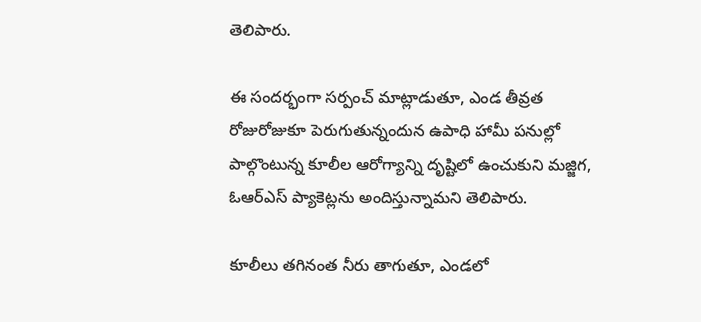తెలిపారు.

ఈ సందర్భంగా సర్పంచ్ మాట్లాడుతూ, ఎండ తీవ్రత రోజురోజుకూ పెరుగుతున్నందున ఉపాధి హామీ పనుల్లో పాల్గొంటున్న కూలీల ఆరోగ్యాన్ని దృష్టిలో ఉంచుకుని మజ్జిగ, ఓఆర్‌ఎస్ ప్యాకెట్లను అందిస్తున్నామని తెలిపారు.

కూలీలు తగినంత నీరు తాగుతూ, ఎండలో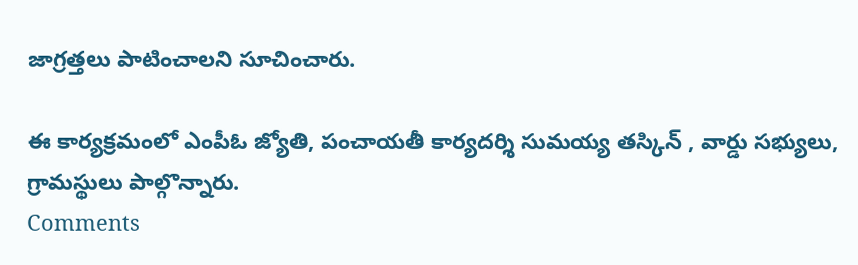జాగ్రత్తలు పాటించాలని సూచించారు.

ఈ కార్యక్రమంలో ఎంపీఓ జ్యోతి, పంచాయతీ కార్యదర్శి సుమయ్య తస్కిన్ , వార్డు సభ్యులు, గ్రామస్థులు పాల్గొన్నారు.
Comments